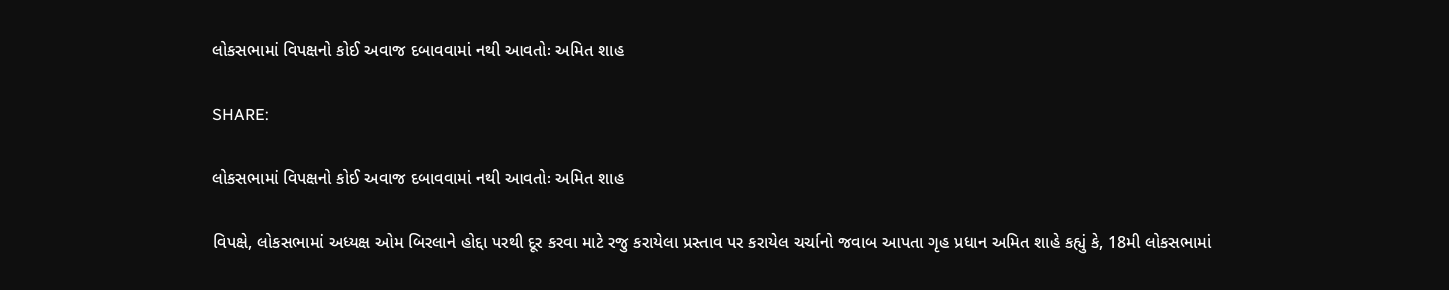લોકસભામાં વિપક્ષનો કોઈ અવાજ દબાવવામાં નથી આવતોઃ અમિત શાહ

SHARE:

લોકસભામાં વિપક્ષનો કોઈ અવાજ દબાવવામાં નથી આવતોઃ અમિત શાહ

વિપક્ષે, લોકસભામાં અધ્યક્ષ ઓમ બિરલાને હોદ્દા પરથી દૂર કરવા માટે રજુ કરાયેલા પ્રસ્તાવ પર કરાયેલ ચર્ચાનો જવાબ આપતા ગૃહ પ્રધાન અમિત શાહે કહ્યું કે, 18મી લોકસભામાં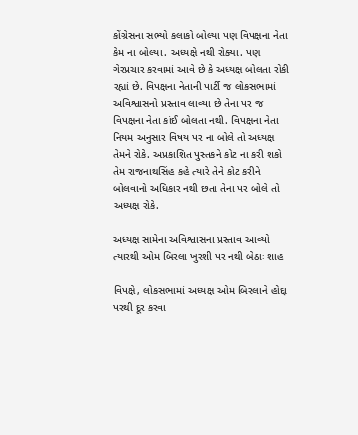કોંગ્રેસના સભ્યો કલાકો બોલ્યા પણ વિપક્ષના નેતા કેમ ના બોલ્યા. અધ્યક્ષે નથી રોક્યા. પણ ગેરપ્રચાર કરવામાં આવે છે કે અધ્યક્ષ બોલતા રોકી રહ્યાં છે. વિપક્ષના નેતાની પાર્ટી જ લોકસભામાં અવિશ્વાસનો પ્રસ્તાવ લાવ્યા છે તેના પર જ વિપક્ષના નેતા કાંઈ બોલતા નથી. વિપક્ષના નેતા નિયમ અનુસાર વિષય પર ના બોલે તો અધ્યક્ષ તેમને રોકે. અપ્રકાશિત પુસ્તકને કોટ ના કરી શકો તેમ રાજનાથસિંહ કહે ત્યારે તેને કોટ કરીને બોલવાનો અધિકાર નથી છતા તેના પર બોલે તો અધ્યક્ષ રોકે.

અધ્યક્ષ સામેના અવિશ્વાસના પ્રસ્તાવ આવ્યો ત્યારથી ઓમ બિરલા ખુરશી પર નથી બેઠાઃ શાહ

વિપક્ષે, લોકસભામાં અધ્યક્ષ ઓમ બિરલાને હોદ્દા પરથી દૂર કરવા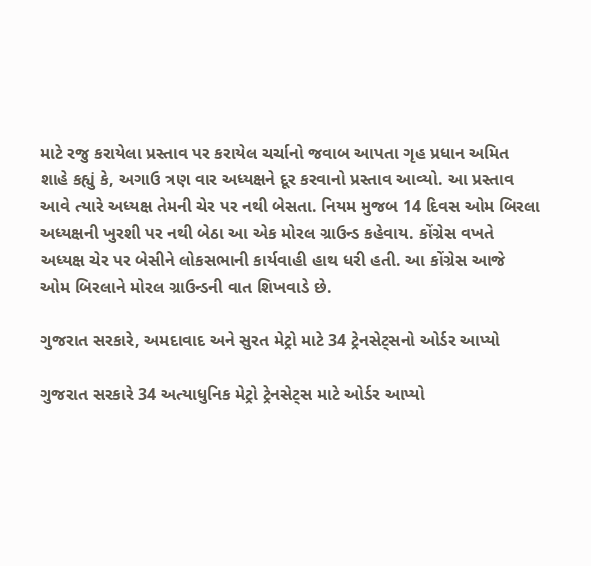માટે રજુ કરાયેલા પ્રસ્તાવ પર કરાયેલ ચર્ચાનો જવાબ આપતા ગૃહ પ્રધાન અમિત શાહે કહ્યું કે, અગાઉ ત્રણ વાર અધ્યક્ષને દૂર કરવાનો પ્રસ્તાવ આવ્યો. આ પ્રસ્તાવ આવે ત્યારે અધ્યક્ષ તેમની ચેર પર નથી બેસતા. નિયમ મુજબ 14 દિવસ ઓમ બિરલા અધ્યક્ષની ખુરશી પર નથી બેઠા આ એક મોરલ ગ્રાઉન્ડ કહેવાય. કોંગ્રેસ વખતે અધ્યક્ષ ચેર પર બેસીને લોકસભાની કાર્યવાહી હાથ ધરી હતી. આ કોંગ્રેસ આજે ઓમ બિરલાને મોરલ ગ્રાઉન્ડની વાત શિખવાડે છે.

ગુજરાત સરકારે, અમદાવાદ અને સુરત મેટ્રો માટે 34 ટ્રેનસેટ્સનો ઓર્ડર આપ્યો

ગુજરાત સરકારે 34 અત્યાધુનિક મેટ્રો ટ્રેનસેટ્સ માટે ઓર્ડર આપ્યો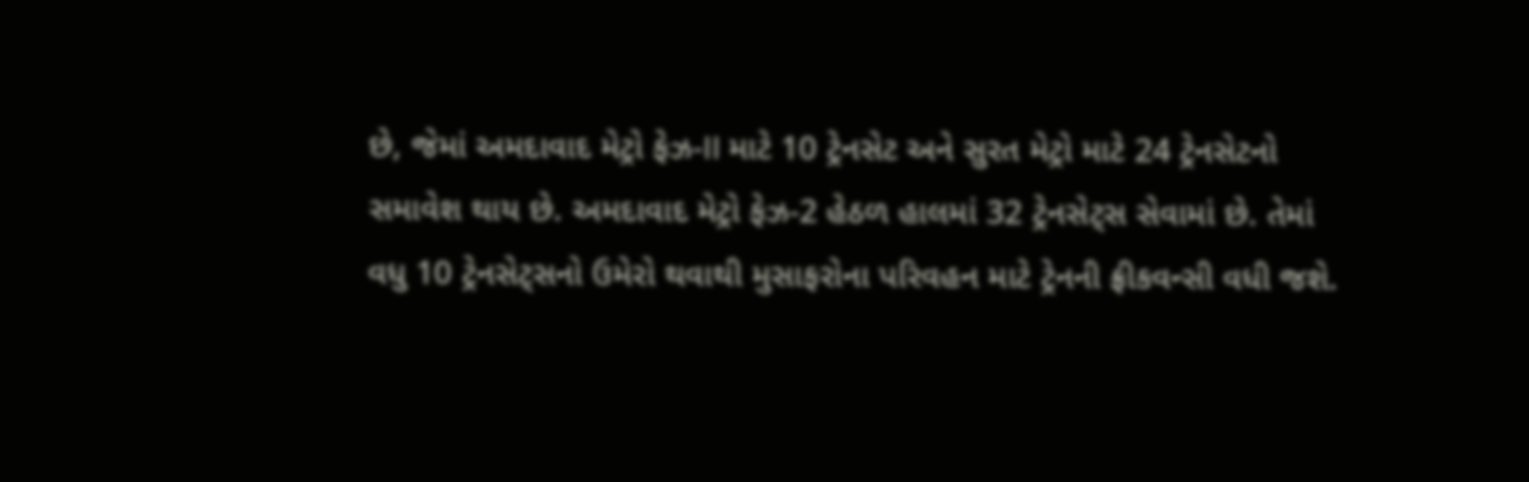છે, જેમાં અમદાવાદ મેટ્રો ફેઝ-II માટે 10 ટ્રેનસેટ અને સુરત મેટ્રો માટે 24 ટ્રેનસેટનો સમાવેશ થાય છે. અમદાવાદ મેટ્રો ફેઝ-2 હેઠળ હાલમાં 32 ટ્રેનસેટ્સ સેવામાં છે. તેમાં વધુ 10 ટ્રેનસેટ્સનો ઉમેરો થવાથી મુસાફરોના પરિવહન માટે ટ્રેનની ફ્રીકવન્સી વધી જશે.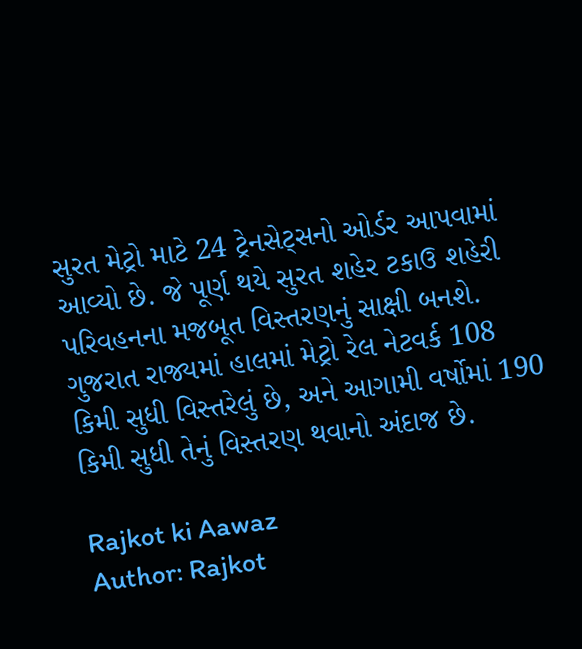સુરત મેટ્રો માટે 24 ટ્રેનસેટ્સનો ઓર્ડર આપવામાં આવ્યો છે. જે પૂર્ણ થયે સુરત શહેર ટકાઉ શહેરી પરિવહનના મજબૂત વિસ્તરણનું સાક્ષી બનશે. ગુજરાત રાજ્યમાં હાલમાં મેટ્રો રેલ નેટવર્ક 108 કિમી સુધી વિસ્તરેલું છે, અને આગામી વર્ષોમાં 190 કિમી સુધી તેનું વિસ્તરણ થવાનો અંદાજ છે.

Rajkot ki Aawaz
Author: Rajkot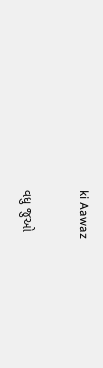ki Aawaz

વધુ જુઓ